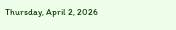Thursday, April 2, 2026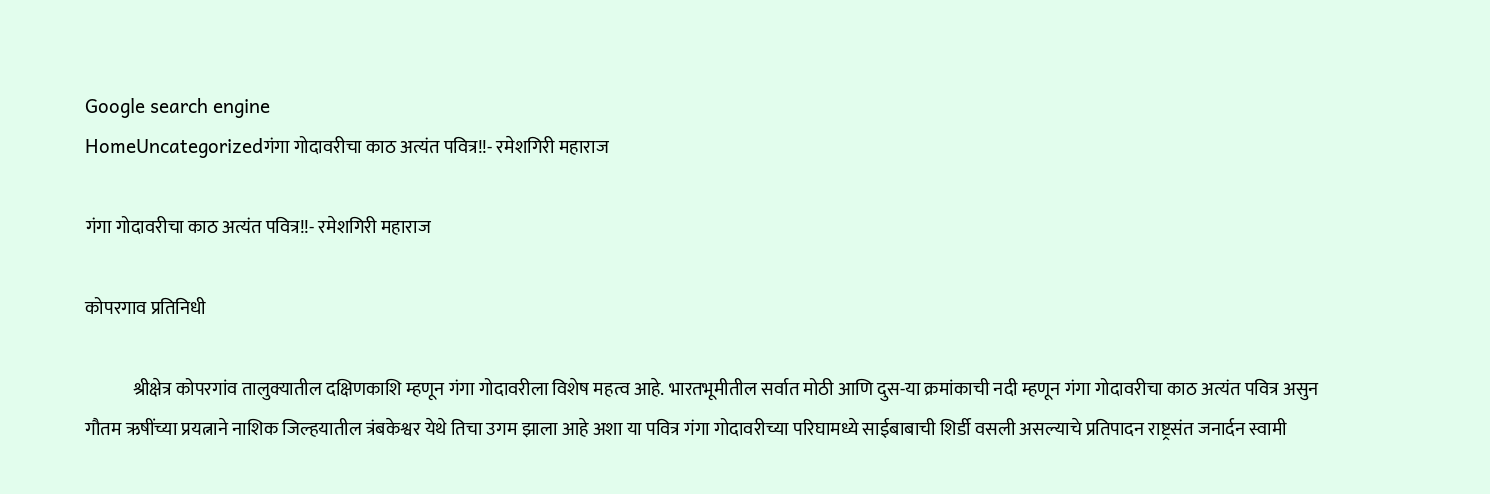Google search engine
HomeUncategorizedगंगा गोदावरीचा काठ अत्यंत पवित्र!!- रमेशगिरी महाराज

गंगा गोदावरीचा काठ अत्यंत पवित्र!!- रमेशगिरी महाराज

कोपरगाव प्रतिनिधी

             श्रीक्षेत्र कोपरगांव तालुक्यातील दक्षिणकाशि म्हणून गंगा गोदावरीला विशेष महत्व आहे. भारतभूमीतील सर्वात मोठी आणि दुस-या क्रमांकाची नदी म्हणून गंगा गोदावरीचा काठ अत्यंत पवित्र असुन गौतम ऋषींच्या प्रयत्नाने नाशिक जिल्हयातील त्रंबकेश्वर येथे तिचा उगम झाला आहे अशा या पवित्र गंगा गोदावरीच्या परिघामध्ये साईबाबाची शिर्डी वसली असल्याचे प्रतिपादन राष्ट्रसंत जनार्दन स्वामी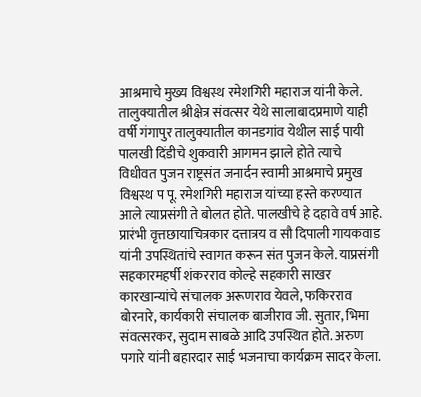आश्रमाचे मुख्य विश्वस्थ रमेशगिरी महाराज यांनी केले. तालुक्यातील श्रीक्षेत्र संवत्सर येथे सालाबादप्रमाणे याही वर्षी गंगापुर तालुक्यातील कानडगांव येथील साई पायी पालखी दिंडीचे शुकवारी आगमन झाले होते त्याचे विधीवत पुजन राष्ट्रसंत जनार्दन स्वामी आश्रमाचे प्रमुख विश्वस्थ प पू. रमेशगिरी महाराज यांच्या हस्ते करण्यात आले त्याप्रसंगी ते बोलत होते. पालखीचे हे दहावे वर्ष आहे.
प्रारंभी वृत्तछायाचित्रकार दत्तात्रय व सौ दिपाली गायकवाड यांनी उपस्थितांचे स्वागत करून संत पुजन केले. याप्रसंगी सहकारमहर्षी शंकरराव कोल्हे सहकारी साखर कारखान्यांचे संचालक अरूणराव येवले, फकिरराव बोरनारे, कार्यकारी संचालक बाजीराव जी. सुतार, भिमा संवत्सरकर, सुदाम साबळे आदि उपस्थित होते. अरुण पगारे यांनी बहारदार साई भजनाचा कार्यक्रम सादर केला.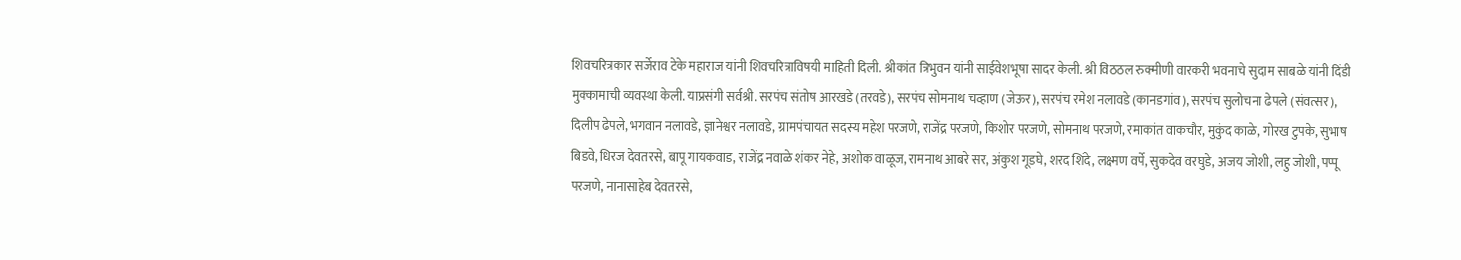शिवचरित्रकार सर्जेराव टेके महाराज यांनी शिवचरित्राविषयी माहिती दिली. श्रीकांत त्रिभुवन यांनी साईवेशभूषा सादर केली. श्री विठठल रुक्मीणी वारकरी भवनाचे सुदाम साबळे यांनी दिंडी मुक्कामाची व्यवस्था केली. याप्रसंगी सर्वश्री. सरपंच संतोष आरखडे (तरवडे), सरपंच सोमनाथ चव्हाण (जेऊर), सरपंच रमेश नलावडे (कानडगांव), सरपंच सुलोचना ढेपले (संवत्सर), दिलीप ढेपले, भगवान नलावडे, ज्ञानेश्वर नलावडे, ग्रामपंचायत सदस्य महेश परजणे, राजेंद्र परजणे, किशोर परजणे, सोमनाथ परजणे, रमाकांत वाकचौर, मुकुंद काळे, गोरख टुपके, सुभाष बिडवे, धिरज देवतरसे, बापू गायकवाड, राजेंद्र नवाळे शंकर नेहे, अशोक वाळूज, रामनाथ आबरे सर, अंकुश गूडघे, शरद शिंदे, लक्ष्मण वर्पे, सुकदेव वरघुडे, अजय जोशी, लहु जोशी, पप्पू परजणे, नानासाहेब देवतरसे,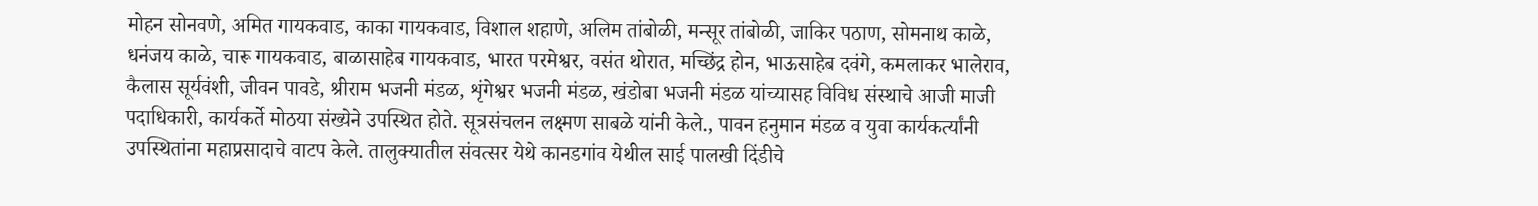मोहन सोनवणे, अमित गायकवाड, काका गायकवाड, विशाल शहाणे, अलिम तांबोळी, मन्सूर तांबोळी, जाकिर पठाण, सोमनाथ काळे, धनंजय काळे, चारू गायकवाड, बाळासाहेब गायकवाड, भारत परमेश्वर, वसंत थोरात, मच्छिंद्र होन, भाऊसाहेब दवंगे, कमलाकर भालेराव, कैलास सूर्यवंशी, जीवन पावडे, श्रीराम भजनी मंडळ, शृंगेश्वर भजनी मंडळ, खंडोबा भजनी मंडळ यांच्यासह विविध संस्थाचे आजी माजी पदाधिकारी, कार्यकर्ते मोठया संख्येने उपस्थित होते. सूत्रसंचलन लक्ष्मण साबळे यांनी केले., पावन हनुमान मंडळ व युवा कार्यकर्त्यांनी उपस्थितांना महाप्रसादाचे वाटप केले. तालुक्यातील संवत्सर येथे कानडगांव येथील साई पालखी दिंडीचे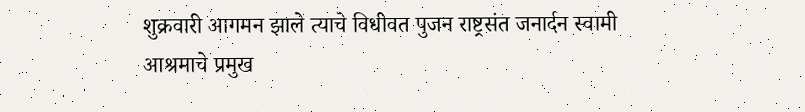शुक्रवारी आगमन झाले त्याचे विधीवत पुजन राष्ट्रसंत जनार्दन स्वामी आश्रमाचे प्रमुख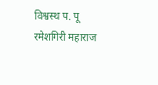विश्वस्थ प. पू रमेशगिरी महाराज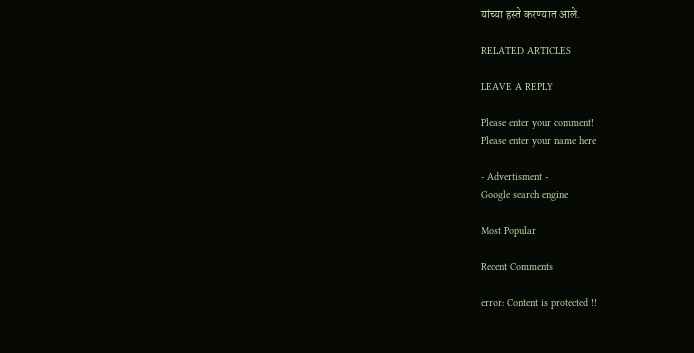यांच्या हस्ते करण्यात आले.

RELATED ARTICLES

LEAVE A REPLY

Please enter your comment!
Please enter your name here

- Advertisment -
Google search engine

Most Popular

Recent Comments

error: Content is protected !!